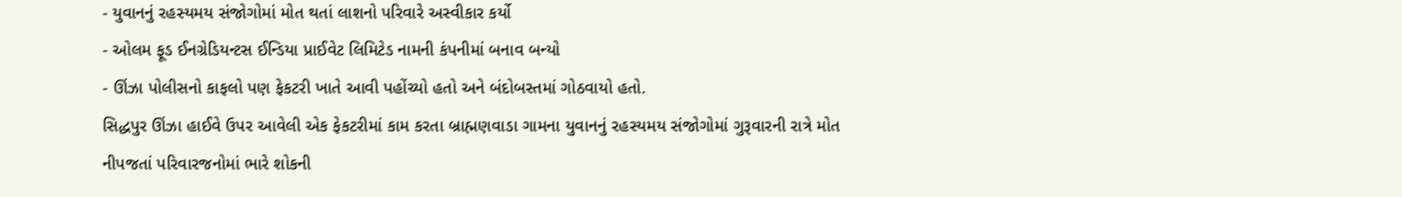- યુવાનનું રહસ્યમય સંજોગોમાં મોત થતાં લાશનો પરિવારે અસ્વીકાર કર્યો
- ઓલમ ફૂડ ઈનગ્રેડિયન્ટસ ઈન્ડિયા પ્રાઈવેટ લિમિટેડ નામની કંપનીમાં બનાવ બન્યો
- ઊંઝા પોલીસનો કાફલો પણ ફેકટરી ખાતે આવી પહોંચ્યો હતો અને બંદોબસ્તમાં ગોઠવાયો હતો.
સિદ્ધપુર ઊંઝા હાઈવે ઉપર આવેલી એક ફેકટરીમાં કામ કરતા બ્રાહ્મણવાડા ગામના યુવાનનું રહસ્યમય સંજોગોમાં ગુરૂવારની રાત્રે મોત નીપજતાં પરિવારજનોમાં ભારે શોકની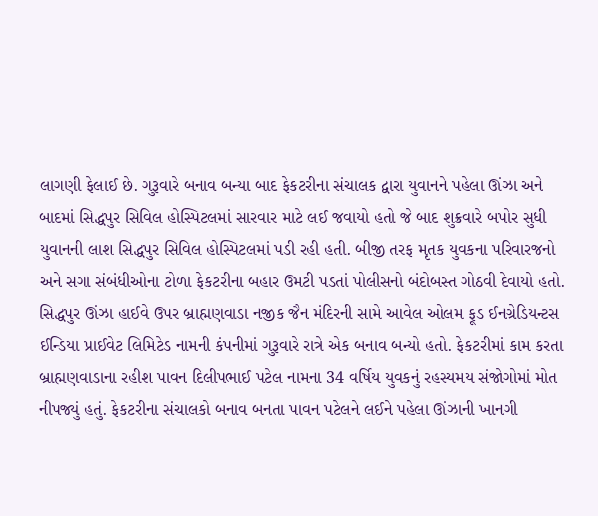લાગણી ફેલાઈ છે. ગુરૂવારે બનાવ બન્યા બાદ ફેકટરીના સંચાલક દ્વારા યુવાનને પહેલા ઊંઝા અને બાદમાં સિદ્ધપુર સિવિલ હોસ્પિટલમાં સારવાર માટે લઈ જવાયો હતો જે બાદ શુક્રવારે બપોર સુધી યુવાનની લાશ સિદ્ધપુર સિવિલ હોસ્પિટલમાં પડી રહી હતી. બીજી તરફ મૃતક યુવકના પરિવારજનો અને સગા સંબંધીઓના ટોળા ફેકટરીના બહાર ઉમટી પડતાં પોલીસનો બંદોબસ્ત ગોઠવી દેવાયો હતો.
સિદ્ધપુર ઊંઝા હાઈવે ઉપર બ્રાહ્મણવાડા નજીક જૈન મંદિરની સામે આવેલ ઓલમ ફૂડ ઈનગ્રેડિયન્ટસ ઈન્ડિયા પ્રાઈવેટ લિમિટેડ નામની કંપનીમાં ગુરૂવારે રાત્રે એક બનાવ બન્યો હતો. ફેકટરીમાં કામ કરતા બ્રાહ્મણવાડાના રહીશ પાવન દિલીપભાઈ પટેલ નામના 34 વર્ષિય યુવકનું રહસ્યમય સંજોગોમાં મોત નીપજ્યું હતું. ફેકટરીના સંચાલકો બનાવ બનતા પાવન પટેલને લઈને પહેલા ઊંઝાની ખાનગી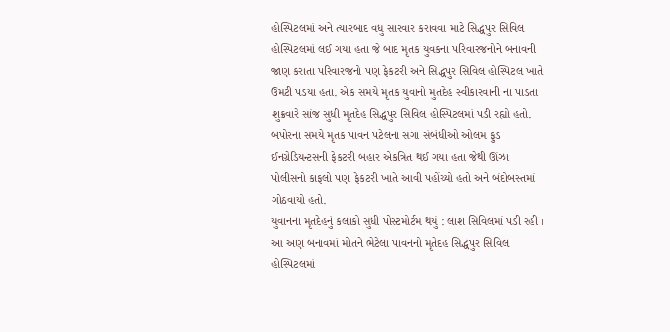હોસ્પિટલમાં અને ત્યારબાદ વધુ સારવાર કરાવવા માટે સિદ્ધપુર સિવિલ હોસ્પિટલમાં લઈ ગયા હતા જે બાદ મૃતક યુવકના પરિવારજનોને બનાવની જાણ કરાતા પરિવારજનો પણ ફેકટરી અને સિદ્ધપુર સિવિલ હોસ્પિટલ ખાતે ઉમટી પડયા હતા. એક સમયે મૃતક યુવાનો મુતદેહ સ્વીકારવાની ના પાડતા શુક્રવારે સાંજ સુધી મૃતદેહ સિદ્ધપુર સિવિલ હોસ્પિટલમાં પડી રહ્યો હતો. બપોરના સમયે મૃતક પાવન પટેલના સગા સંબંધીઓ ઓલમ ફુડ ઈનગ્રેડિયન્ટસની ફેકટરી બહાર એકત્રિત થઈ ગયા હતા જેથી ઊંઝા પોલીસનો કાફલો પણ ફેકટરી ખાતે આવી પહોંચ્યો હતો અને બંદોબસ્તમાં ગોઠવાયો હતો.
યુવાનના મૃતદેહનું કલાકો સુધી પોસ્ટમોર્ટમ થયું : લાશ સિવિલમાં પડી રહી ।
આ અણ બનાવમાં મોતને ભેટેલા પાવનનો મૃતેદહ સિદ્ધપુર સિવિલ હોસ્પિટલમાં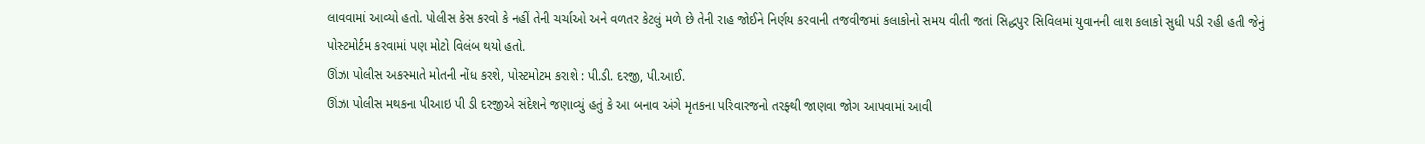લાવવામાં આવ્યો હતો. પોલીસ કેસ કરવો કે નહીં તેની ચર્ચાઓ અને વળતર કેટલું મળે છે તેની રાહ જોઈને નિર્ણય કરવાની તજવીજમાં કલાકોનો સમય વીતી જતાં સિદ્ધપુર સિવિલમાં યુવાનની લાશ કલાકો સુધી પડી રહી હતી જેનું પોસ્ટમોર્ટમ કરવામાં પણ મોટો વિલંબ થયો હતો.
ઊંઝા પોલીસ અકસ્માતે મોતની નોંધ કરશે, પોસ્ટમોટમ કરાશે : પી.ડી. દરજી, પી.આઈ.
ઊંઝા પોલીસ મથકના પીઆઇ પી ડી દરજીએ સંદેશને જણાવ્યું હતું કે આ બનાવ અંગે મૃતકના પરિવારજનો તરફ્થી જાણવા જોગ આપવામાં આવી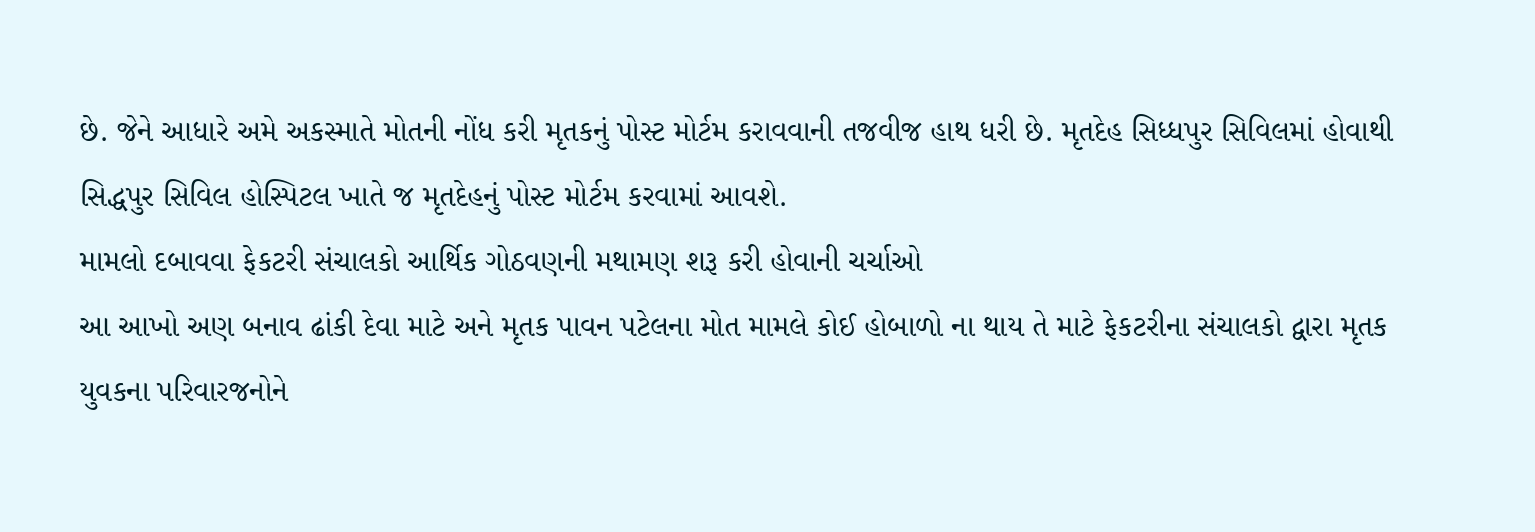છે. જેને આધારે અમે અકસ્માતે મોતની નોંધ કરી મૃતકનું પોસ્ટ મોર્ટમ કરાવવાની તજવીજ હાથ ધરી છે. મૃતદેહ સિધ્ધપુર સિવિલમાં હોવાથી સિદ્ધપુર સિવિલ હોસ્પિટલ ખાતે જ મૃતદેહનું પોસ્ટ મોર્ટમ કરવામાં આવશે.
મામલો દબાવવા ફેકટરી સંચાલકો આર્થિક ગોઠવણની મથામણ શરૂ કરી હોવાની ચર્ચાઓ
આ આખો અણ બનાવ ઢાંકી દેવા માટે અને મૃતક પાવન પટેલના મોત મામલે કોઈ હોબાળો ના થાય તે માટે ફેકટરીના સંચાલકો દ્વારા મૃતક યુવકના પરિવારજનોને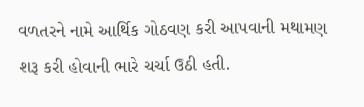વળતરને નામે આર્થિક ગોઠવણ કરી આપવાની મથામણ શરૂ કરી હોવાની ભારે ચર્ચા ઉઠી હતી.